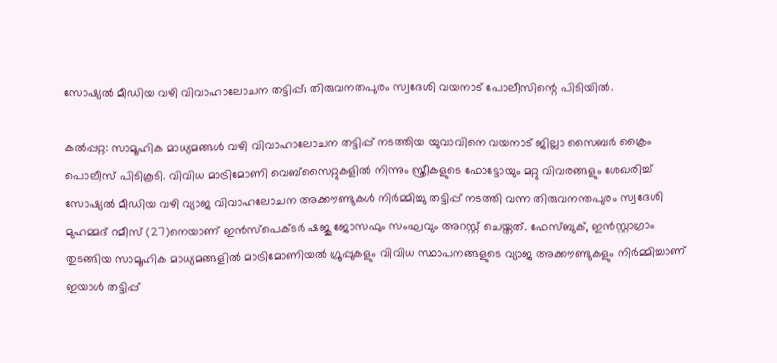സോഷ്യല്‍ മീഡിയ വഴി വിവാഹാലോചന തട്ടിപ്പ്; തിരുവനതപുരം സ്വദേശി വയനാട് പോലീസിന്റെ പിടിയില്‍.

കല്‍പ്പറ്റ: സാമൂഹിക മാധ്യമങ്ങള്‍ വഴി വിവാഹാലോചന തട്ടിപ്പ് നടത്തിയ യുവാവിനെ വയനാട് ജില്ലാ സൈബര്‍ ക്രൈം പൊലീസ് പിടികൂടി. വിവിധ മാട്രിമോണി വെബ്‌സൈറ്റുകളില്‍ നിന്നും സ്ത്രീകളുടെ ഫോട്ടോയും മറ്റു വിവരങ്ങളും ശേഖരിച്ച് സോഷ്യല്‍ മീഡിയ വഴി വ്യാജ വിവാഹലോചന അക്കൗണ്ടുകള്‍ നിര്‍മ്മിച്ചു തട്ടിപ്പ് നടത്തി വന്ന തിരുവനന്തപുരം സ്വദേശി മുഹമ്മദ് റമീസ് (27)നെയാണ് ഇന്‍സ്‌പെക്ടര്‍ ഷജു ജോസഫും സംഘവും അറസ്റ്റ് ചെയ്തത്. ഫേസ്ബുക്, ഇന്‍സ്റ്റാഗ്രാം തുടങ്ങിയ സാമൂഹിക മാധ്യമങ്ങളില്‍ മാട്രിമോണിയല്‍ ഗ്രൂപ്പുകളും വിവിധ സ്ഥാപനങ്ങളുടെ വ്യാജ അക്കൗണ്ടുകളും നിര്‍മ്മിച്ചാണ് ഇയാള്‍ തട്ടിപ്പ്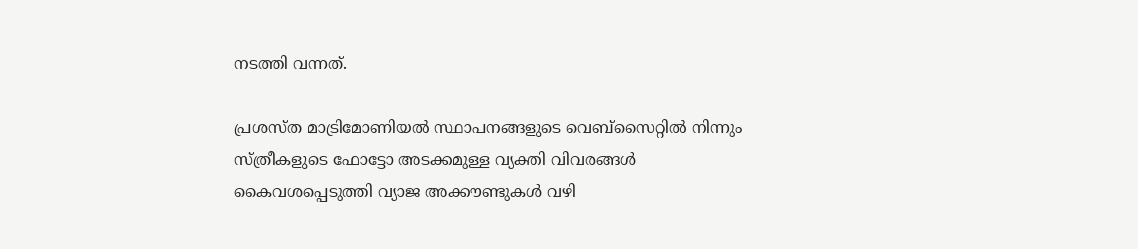നടത്തി വന്നത്.

പ്രശസ്ത മാട്രിമോണിയല്‍ സ്ഥാപനങ്ങളുടെ വെബ്‌സൈറ്റില്‍ നിന്നും സ്ത്രീകളുടെ ഫോട്ടോ അടക്കമുള്ള വ്യക്തി വിവരങ്ങള്‍ കൈവശപ്പെടുത്തി വ്യാജ അക്കൗണ്ടുകള്‍ വഴി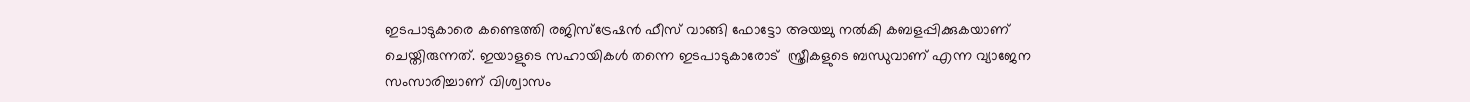ഇടപാടുകാരെ കണ്ടെത്തി രജിസ്‌ട്രേഷന്‍ ഫീസ് വാങ്ങി ഫോട്ടോ അയച്ചു നല്‍കി കബളപ്പിക്കുകയാണ് ചെയ്തിരുന്നത്. ഇയാളുടെ സഹായികള്‍ തന്നെ ഇടപാടുകാരോട്  സ്ത്രീകളുടെ ബന്ധുവാണ് എന്ന വ്യാജേന സംസാരിച്ചാണ് വിശ്വാസം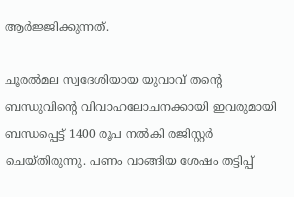ആര്‍ജ്ജിക്കുന്നത്.

ചൂരല്‍മല സ്വദേശിയായ യുവാവ് തന്റെ ബന്ധുവിന്റെ വിവാഹലോചനക്കായി ഇവരുമായി ബന്ധപ്പെട്ട് 1400 രൂപ നല്‍കി രജിസ്റ്റര്‍ ചെയ്തിരുന്നു. പണം വാങ്ങിയ ശേഷം തട്ടിപ്പ്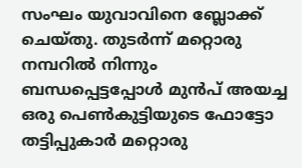സംഘം യുവാവിനെ ബ്ലോക്ക് ചെയ്തു. തുടര്‍ന്ന് മറ്റൊരു നമ്പറില്‍ നിന്നും ബന്ധപ്പെട്ടപ്പോള്‍ മുന്‍പ് അയച്ച ഒരു പെണ്‍കുട്ടിയുടെ ഫോട്ടോ തട്ടിപ്പുകാര്‍ മറ്റൊരു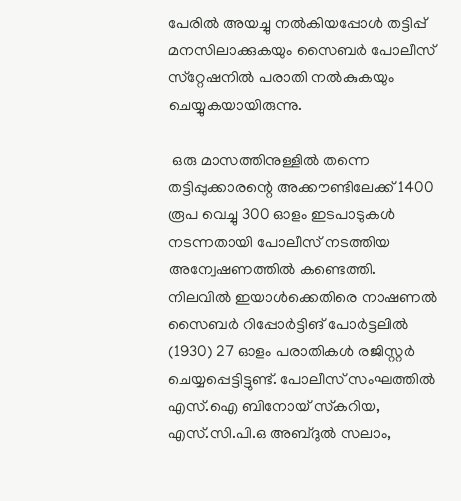പേരില്‍ അയച്ചു നല്‍കിയപ്പോള്‍ തട്ടിപ്പ് മനസിലാക്കുകയും സൈബര്‍ പോലീസ് സ്‌റ്റേഷനില്‍ പരാതി നല്‍കുകയും ചെയ്യുകയായിരുന്നു.

 ഒരു മാസത്തിനുള്ളില്‍ തന്നെ തട്ടിപ്പുക്കാരന്റെ അക്കൗണ്ടിലേക്ക് 1400 രൂപ വെച്ചു 300 ഓളം ഇടപാടുകള്‍ നടന്നതായി പോലീസ് നടത്തിയ അന്വേഷണത്തില്‍ കണ്ടെത്തി. നിലവില്‍ ഇയാള്‍ക്കെതിരെ നാഷണല്‍ സൈബര്‍ റിപ്പോര്‍ട്ടിങ് പോര്‍ട്ടലില്‍ (1930) 27 ഓളം പരാതികള്‍ രജിസ്റ്റര്‍ ചെയ്യപ്പെട്ടിട്ടുണ്ട്. പോലീസ് സംഘത്തില്‍ എസ്.ഐ ബിനോയ് സ്‌കറിയ, എസ്.സി.പി.ഒ അബ്ദുല്‍ സലാം,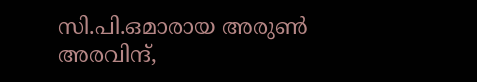സി.പി.ഒമാരായ അരുണ്‍ അരവിന്ദ്,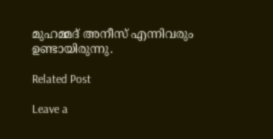മുഹമ്മദ് അനീസ് എന്നിവരും ഉണ്ടായിരുന്നു.

Related Post

Leave a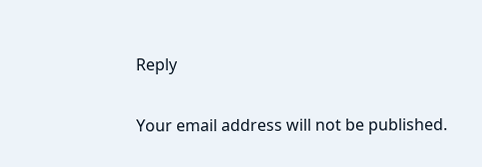Reply

Your email address will not be published.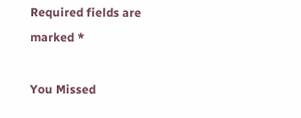Required fields are marked *

You Missed